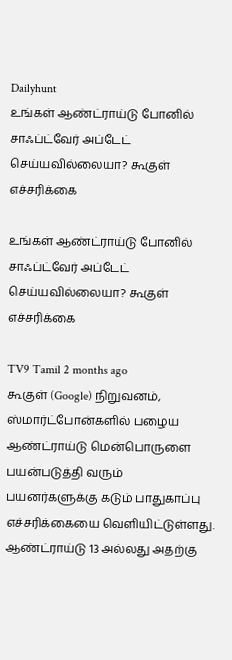Dailyhunt
உங்கள் ஆண்ட்ராய்டு போனில் சாஃப்ட்வேர் அப்டேட் செய்யவில்லையா? கூகுள் எச்சரிக்கை

உங்கள் ஆண்ட்ராய்டு போனில் சாஃப்ட்வேர் அப்டேட் செய்யவில்லையா? கூகுள் எச்சரிக்கை

TV9 Tamil 2 months ago
கூகுள் (Google) நிறுவனம், ஸ்மார்ட்போன்களில் பழைய ஆண்ட்ராய்டு மென்பொருளை பயன்படுத்தி வரும் பயனர்களுக்கு கடும் பாதுகாப்பு எச்சரிக்கையை வெளியிட்டுள்ளது.
ஆண்ட்ராய்டு 13 அல்லது அதற்கு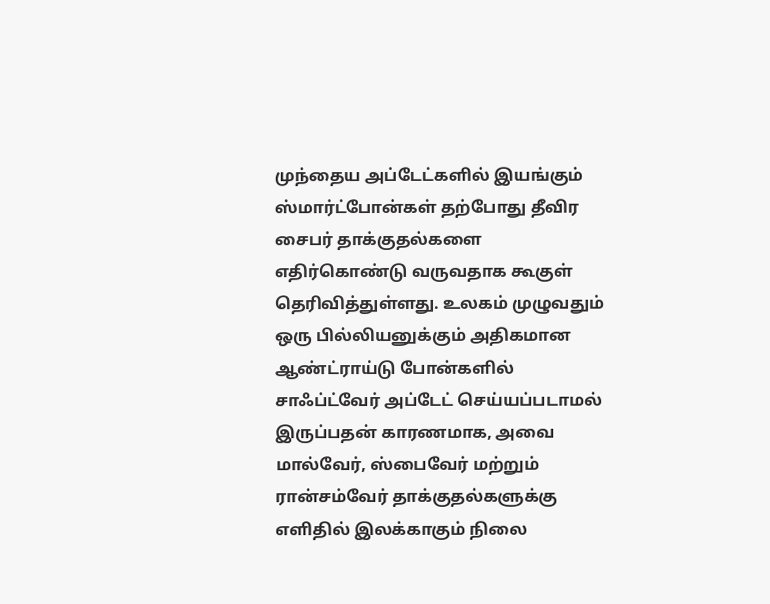முந்தைய அப்டேட்களில் இயங்கும் ஸ்மார்ட்போன்கள் தற்போது தீவிர சைபர் தாக்குதல்களை எதிர்கொண்டு வருவதாக கூகுள் தெரிவித்துள்ளது. உலகம் முழுவதும் ஒரு பில்லியனுக்கும் அதிகமான ஆண்ட்ராய்டு போன்களில் சாஃப்ட்வேர் அப்டேட் செய்யப்படாமல் இருப்பதன் காரணமாக, அவை மால்வேர், ஸ்பைவேர் மற்றும் ரான்சம்வேர் தாக்குதல்களுக்கு எளிதில் இலக்காகும் நிலை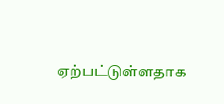ஏற்பட்டுள்ளதாக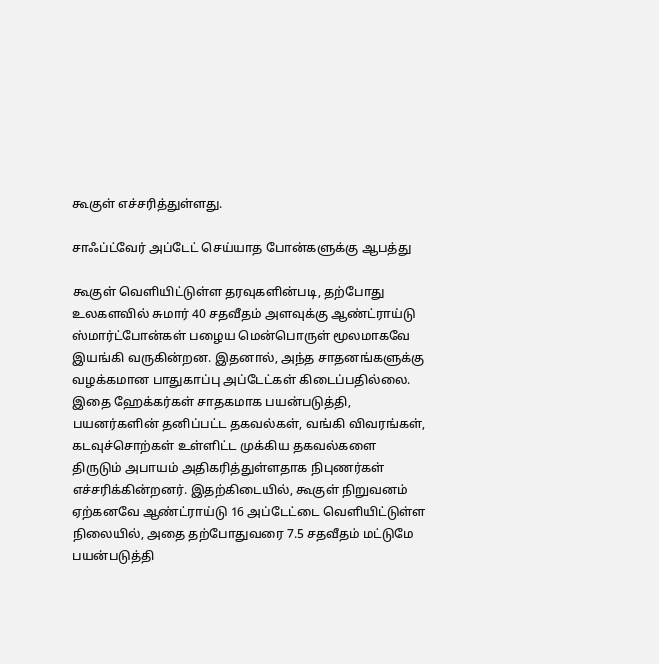கூகுள் எச்சரித்துள்ளது.

சாஃப்ட்வேர் அப்டேட் செய்யாத போன்களுக்கு ஆபத்து

கூகுள் வெளியிட்டுள்ள தரவுகளின்படி, தற்போது உலகளவில் சுமார் 40 சதவீதம் அளவுக்கு ஆண்ட்ராய்டு ஸ்மார்ட்போன்கள் பழைய மென்பொருள் மூலமாகவே இயங்கி வருகின்றன. இதனால், அந்த சாதனங்களுக்கு வழக்கமான பாதுகாப்பு அப்டேட்கள் கிடைப்பதில்லை. இதை ஹேக்கர்கள் சாதகமாக பயன்படுத்தி, பயனர்களின் தனிப்பட்ட தகவல்கள், வங்கி விவரங்கள், கடவுச்சொற்கள் உள்ளிட்ட முக்கிய தகவல்களை திருடும் அபாயம் அதிகரித்துள்ளதாக நிபுணர்கள் எச்சரிக்கின்றனர். இதற்கிடையில், கூகுள் நிறுவனம் ஏற்கனவே ஆண்ட்ராய்டு 16 அப்டேட்டை வெளியிட்டுள்ள நிலையில், அதை தற்போதுவரை 7.5 சதவீதம் மட்டுமே பயன்படுத்தி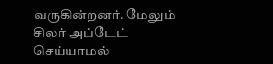வருகின்றனர். மேலும் சிலர் அப்டேட் செய்யாமல்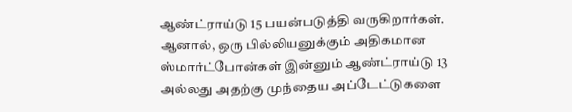ஆண்ட்ராய்டு 15 பயன்படுத்தி வருகிறார்கள். ஆனால், ஒரு பில்லியனுக்கும் அதிகமான ஸ்மார்ட்போன்கள் இன்னும் ஆண்ட்ராய்டு 13 அல்லது அதற்கு முந்தைய அப்டேட்டுகளை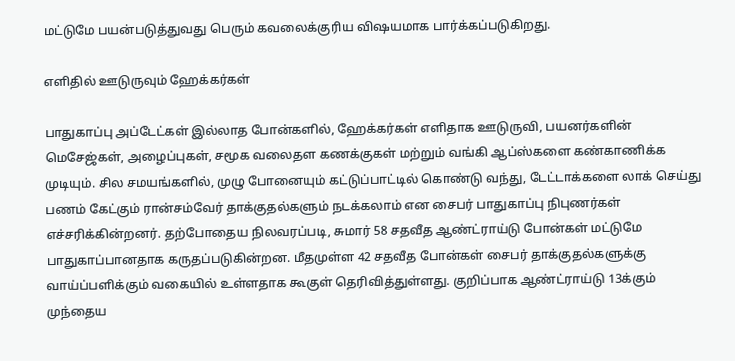மட்டுமே பயன்படுத்துவது பெரும் கவலைக்குரிய விஷயமாக பார்க்கப்படுகிறது.

எளிதில் ஊடுருவும் ஹேக்கர்கள்

பாதுகாப்பு அப்டேட்கள் இல்லாத போன்களில், ஹேக்கர்கள் எளிதாக ஊடுருவி, பயனர்களின் மெசேஜ்கள், அழைப்புகள், சமூக வலைதள கணக்குகள் மற்றும் வங்கி ஆப்ஸ்களை கண்காணிக்க முடியும். சில சமயங்களில், முழு போனையும் கட்டுப்பாட்டில் கொண்டு வந்து, டேட்டாக்களை லாக் செய்து பணம் கேட்கும் ரான்சம்வேர் தாக்குதல்களும் நடக்கலாம் என சைபர் பாதுகாப்பு நிபுணர்கள் எச்சரிக்கின்றனர். தற்போதைய நிலவரப்படி, சுமார் 58 சதவீத ஆண்ட்ராய்டு போன்கள் மட்டுமே பாதுகாப்பானதாக கருதப்படுகின்றன. மீதமுள்ள 42 சதவீத போன்கள் சைபர் தாக்குதல்களுக்கு வாய்ப்பளிக்கும் வகையில் உள்ளதாக கூகுள் தெரிவித்துள்ளது. குறிப்பாக ஆண்ட்ராய்டு 13க்கும் முந்தைய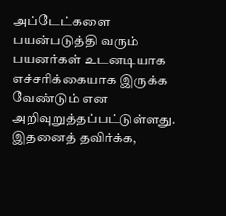அப்டேட்களை பயன்படுத்தி வரும் பயனர்கள் உடனடியாக எச்சரிக்கையாக இருக்க வேண்டும் என அறிவுறுத்தப்பட்டுள்ளது. இதனைத் தவிர்க்க,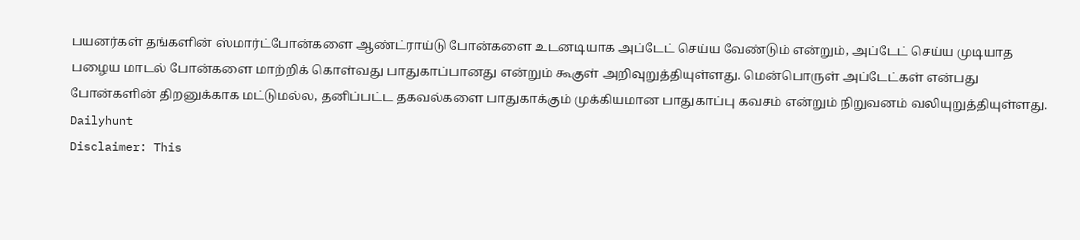பயனர்கள் தங்களின் ஸ்மார்ட்போன்களை ஆண்ட்ராய்டு போன்களை உடனடியாக அப்டேட் செய்ய வேண்டும் என்றும், அப்டேட் செய்ய முடியாத பழைய மாடல் போன்களை மாற்றிக் கொள்வது பாதுகாப்பானது என்றும் கூகுள் அறிவுறுத்தியுள்ளது. மென்பொருள் அப்டேட்கள் என்பது போன்களின் திறனுக்காக மட்டுமல்ல, தனிப்பட்ட தகவல்களை பாதுகாக்கும் முக்கியமான பாதுகாப்பு கவசம் என்றும் நிறுவனம் வலியுறுத்தியுள்ளது.
Dailyhunt
Disclaimer: This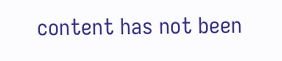content has not been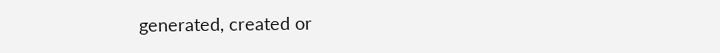generated, created or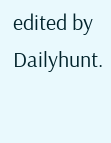edited by Dailyhunt.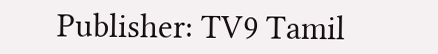Publisher: TV9 Tamil